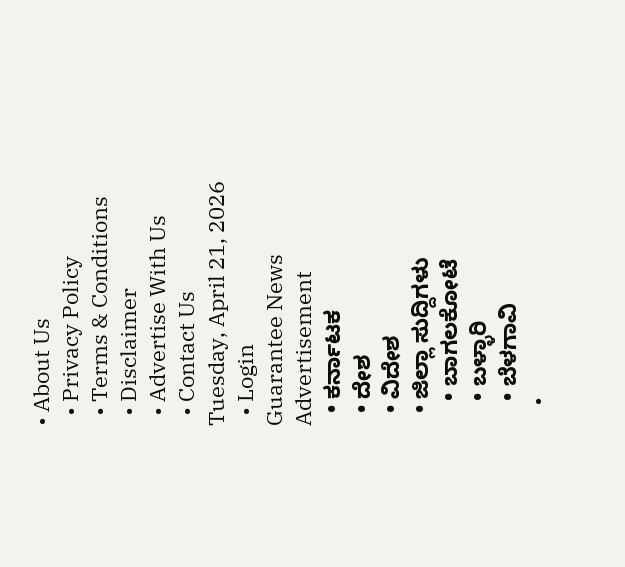• About Us
  • Privacy Policy
  • Terms & Conditions
  • Disclaimer
  • Advertise With Us
  • Contact Us
Tuesday, April 21, 2026
  • Login
Guarantee News
Advertisement
  • ಕರ್ನಾಟಕ
  • ದೇಶ
  • ವಿದೇಶ
  • ಜಿಲ್ಲಾ ಸುದ್ದಿಗಳು
    • ಬಾಗಲಕೋಟೆ
    • ಬಳ್ಳಾರಿ
    • ಬೆಳಗಾವಿ
    •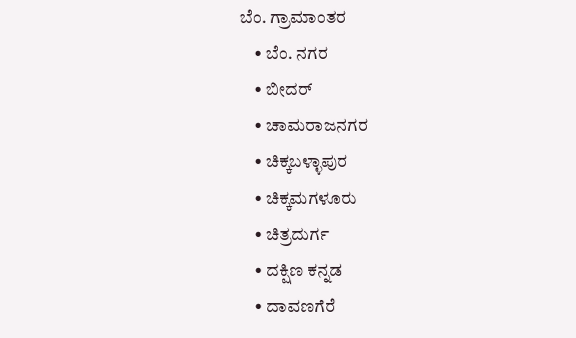ಬೆಂ. ಗ್ರಾಮಾಂತರ
    • ಬೆಂ. ನಗರ
    • ಬೀದರ್
    • ಚಾಮರಾಜನಗರ
    • ಚಿಕ್ಕಬಳ್ಳಾಪುರ
    • ಚಿಕ್ಕಮಗಳೂರು
    • ಚಿತ್ರದುರ್ಗ
    • ದಕ್ಷಿಣ ಕನ್ನಡ
    • ದಾವಣಗೆರೆ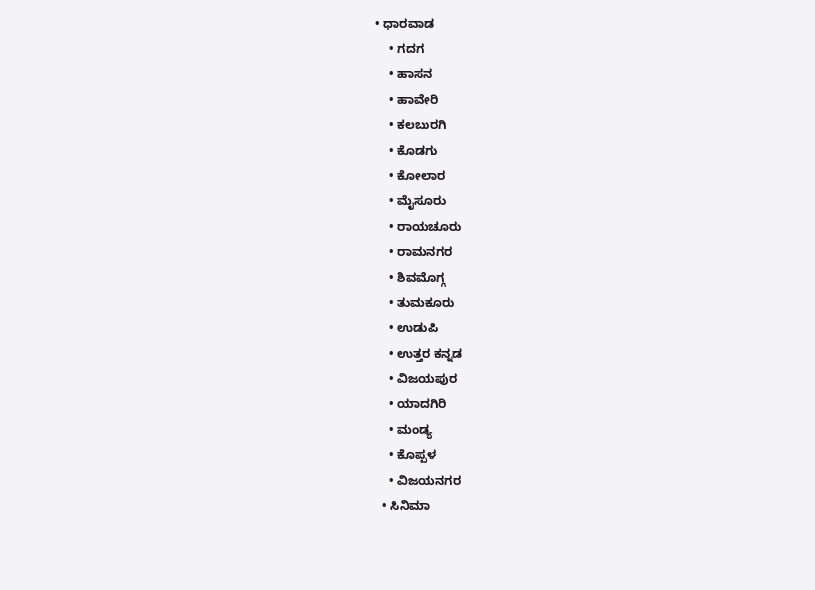• ಧಾರವಾಡ
    • ಗದಗ
    • ಹಾಸನ
    • ಹಾವೇರಿ
    • ಕಲಬುರಗಿ
    • ಕೊಡಗು
    • ಕೋಲಾರ
    • ಮೈಸೂರು
    • ರಾಯಚೂರು
    • ರಾಮನಗರ
    • ಶಿವಮೊಗ್ಗ
    • ತುಮಕೂರು
    • ಉಡುಪಿ
    • ಉತ್ತರ ಕನ್ನಡ
    • ವಿಜಯಪುರ
    • ಯಾದಗಿರಿ
    • ಮಂಡ್ಯ
    • ಕೊಪ್ಪಳ
    • ವಿಜಯನಗರ
  • ಸಿನಿಮಾ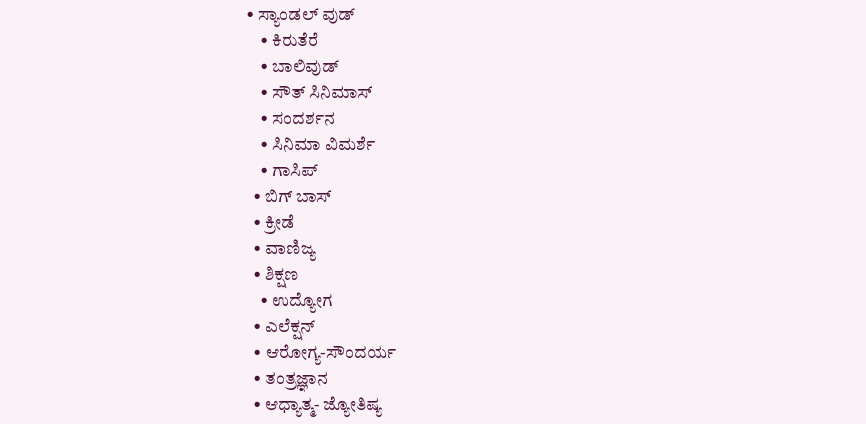• ಸ್ಯಾಂಡಲ್ ವುಡ್
    • ಕಿರುತೆರೆ
    • ಬಾಲಿವುಡ್
    • ಸೌತ್ ಸಿನಿಮಾಸ್
    • ಸಂದರ್ಶನ
    • ಸಿನಿಮಾ ವಿಮರ್ಶೆ
    • ಗಾಸಿಪ್
  • ಬಿಗ್ ಬಾಸ್
  • ಕ್ರೀಡೆ
  • ವಾಣಿಜ್ಯ
  • ಶಿಕ್ಷಣ
    • ಉದ್ಯೋಗ
  • ಎಲೆಕ್ಷನ್
  • ಆರೋಗ್ಯ-ಸೌಂದರ್ಯ
  • ತಂತ್ರಜ್ಞಾನ
  • ಆಧ್ಯಾತ್ಮ- ಜ್ಯೋತಿಷ್ಯ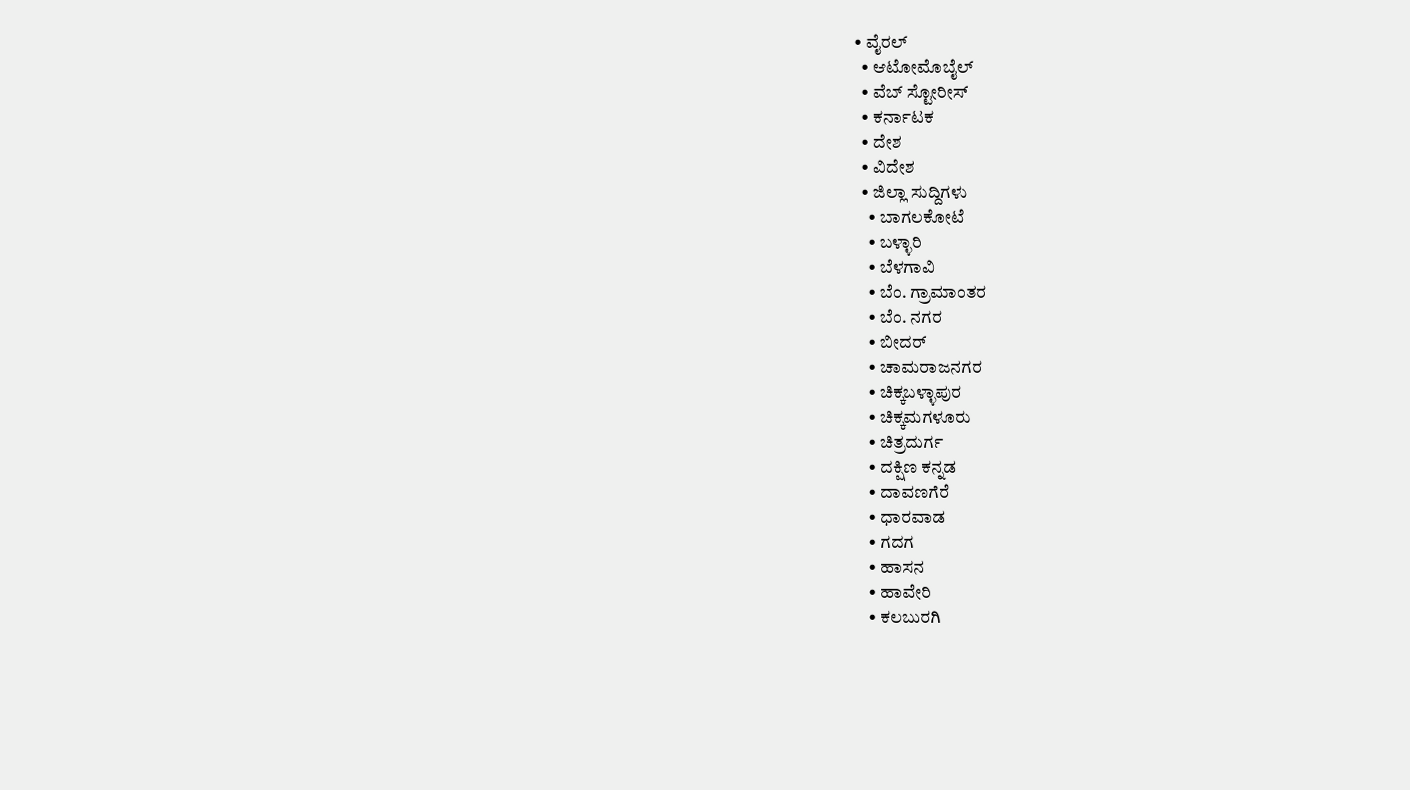• ವೈರಲ್
  • ಆಟೋಮೊಬೈಲ್
  • ವೆಬ್ ಸ್ಟೋರೀಸ್
  • ಕರ್ನಾಟಕ
  • ದೇಶ
  • ವಿದೇಶ
  • ಜಿಲ್ಲಾ ಸುದ್ದಿಗಳು
    • ಬಾಗಲಕೋಟೆ
    • ಬಳ್ಳಾರಿ
    • ಬೆಳಗಾವಿ
    • ಬೆಂ. ಗ್ರಾಮಾಂತರ
    • ಬೆಂ. ನಗರ
    • ಬೀದರ್
    • ಚಾಮರಾಜನಗರ
    • ಚಿಕ್ಕಬಳ್ಳಾಪುರ
    • ಚಿಕ್ಕಮಗಳೂರು
    • ಚಿತ್ರದುರ್ಗ
    • ದಕ್ಷಿಣ ಕನ್ನಡ
    • ದಾವಣಗೆರೆ
    • ಧಾರವಾಡ
    • ಗದಗ
    • ಹಾಸನ
    • ಹಾವೇರಿ
    • ಕಲಬುರಗಿ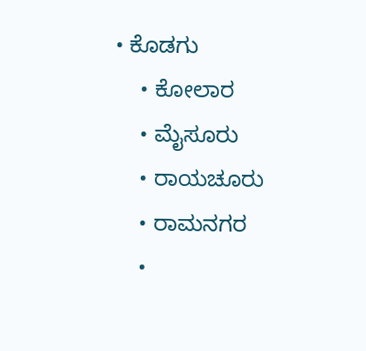• ಕೊಡಗು
    • ಕೋಲಾರ
    • ಮೈಸೂರು
    • ರಾಯಚೂರು
    • ರಾಮನಗರ
    •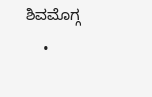ಶಿವಮೊಗ್ಗ
    •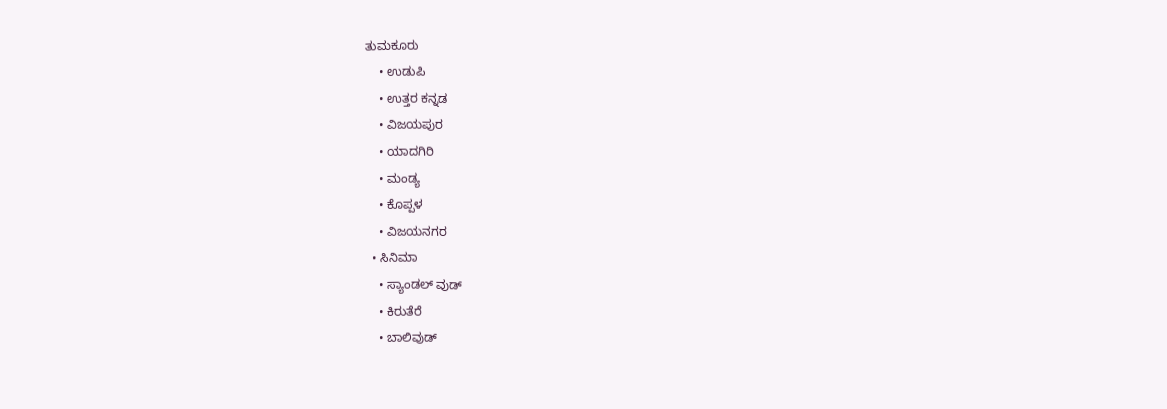ತುಮಕೂರು
    • ಉಡುಪಿ
    • ಉತ್ತರ ಕನ್ನಡ
    • ವಿಜಯಪುರ
    • ಯಾದಗಿರಿ
    • ಮಂಡ್ಯ
    • ಕೊಪ್ಪಳ
    • ವಿಜಯನಗರ
  • ಸಿನಿಮಾ
    • ಸ್ಯಾಂಡಲ್ ವುಡ್
    • ಕಿರುತೆರೆ
    • ಬಾಲಿವುಡ್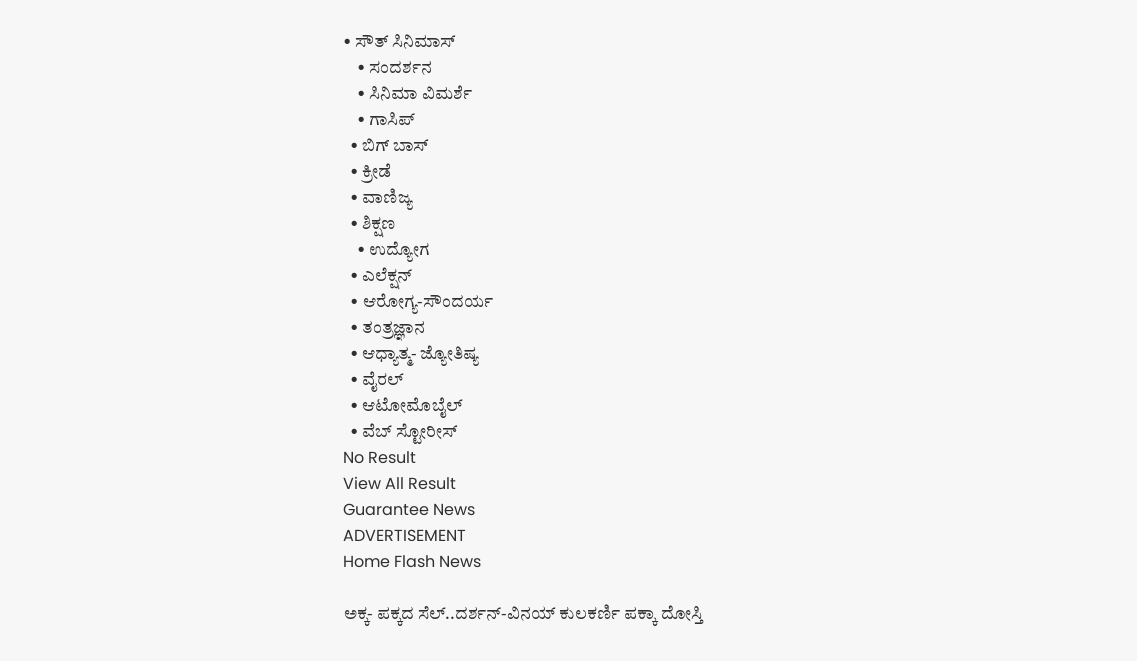• ಸೌತ್ ಸಿನಿಮಾಸ್
    • ಸಂದರ್ಶನ
    • ಸಿನಿಮಾ ವಿಮರ್ಶೆ
    • ಗಾಸಿಪ್
  • ಬಿಗ್ ಬಾಸ್
  • ಕ್ರೀಡೆ
  • ವಾಣಿಜ್ಯ
  • ಶಿಕ್ಷಣ
    • ಉದ್ಯೋಗ
  • ಎಲೆಕ್ಷನ್
  • ಆರೋಗ್ಯ-ಸೌಂದರ್ಯ
  • ತಂತ್ರಜ್ಞಾನ
  • ಆಧ್ಯಾತ್ಮ- ಜ್ಯೋತಿಷ್ಯ
  • ವೈರಲ್
  • ಆಟೋಮೊಬೈಲ್
  • ವೆಬ್ ಸ್ಟೋರೀಸ್
No Result
View All Result
Guarantee News
ADVERTISEMENT
Home Flash News

ಅಕ್ಕ- ಪಕ್ಕದ ಸೆಲ್‌‌..ದರ್ಶನ್-ವಿನಯ್ ಕುಲಕರ್ಣಿ ಪಕ್ಕಾ ದೋಸ್ತಿ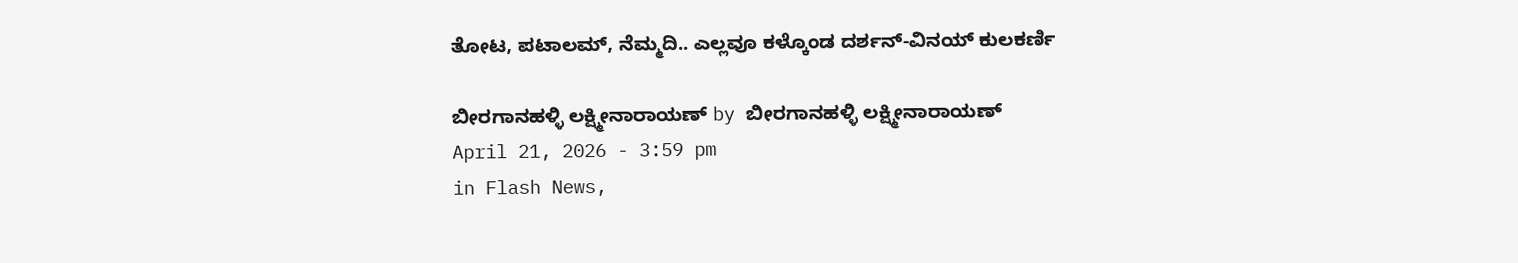ತೋಟ, ಪಟಾಲಮ್, ನೆಮ್ಮದಿ.. ಎಲ್ಲವೂ ಕಳ್ಕೊಂಡ ದರ್ಶನ್-ವಿನಯ್ ಕುಲಕರ್ಣಿ

ಬೀರಗಾನಹಳ್ಳಿ ಲಕ್ಷ್ಮೀನಾರಾಯಣ್ by ಬೀರಗಾನಹಳ್ಳಿ ಲಕ್ಷ್ಮೀನಾರಾಯಣ್
April 21, 2026 - 3:59 pm
in Flash News,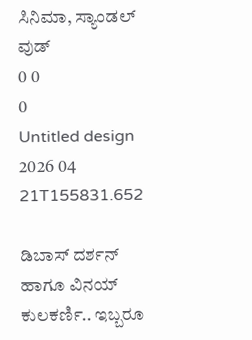ಸಿನಿಮಾ, ಸ್ಯಾಂಡಲ್ ವುಡ್
0 0
0
Untitled design 2026 04 21T155831.652

ಡಿಬಾಸ್ ದರ್ಶನ್ ಹಾಗೂ ವಿನಯ್ ಕುಲಕರ್ಣಿ.. ಇಬ್ಬರೂ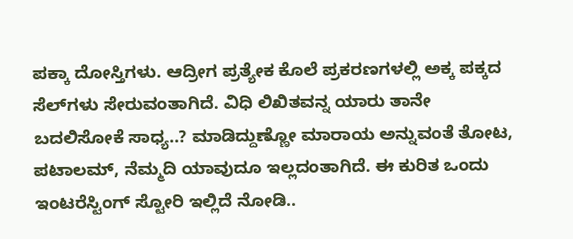ಪಕ್ಕಾ ದೋಸ್ತಿಗಳು. ಆದ್ರೀಗ ಪ್ರತ್ಯೇಕ ಕೊಲೆ ಪ್ರಕರಣಗಳಲ್ಲಿ ಅಕ್ಕ ಪಕ್ಕದ ಸೆಲ್‌‌‌ಗಳು ಸೇರುವಂತಾಗಿದೆ. ವಿಧಿ ಲಿಖಿತವನ್ನ ಯಾರು ತಾನೇ ಬದಲಿಸೋಕೆ ಸಾಧ್ಯ..? ಮಾಡಿದ್ದುಣ್ಣೋ ಮಾರಾಯ ಅನ್ನುವಂತೆ ತೋಟ, ಪಟಾಲಮ್, ನೆಮ್ಮದಿ ಯಾವುದೂ ಇಲ್ಲದಂತಾಗಿದೆ. ಈ ಕುರಿತ ಒಂದು ಇಂಟರೆಸ್ಟಿಂಗ್ ಸ್ಟೋರಿ ಇಲ್ಲಿದೆ ನೋಡಿ..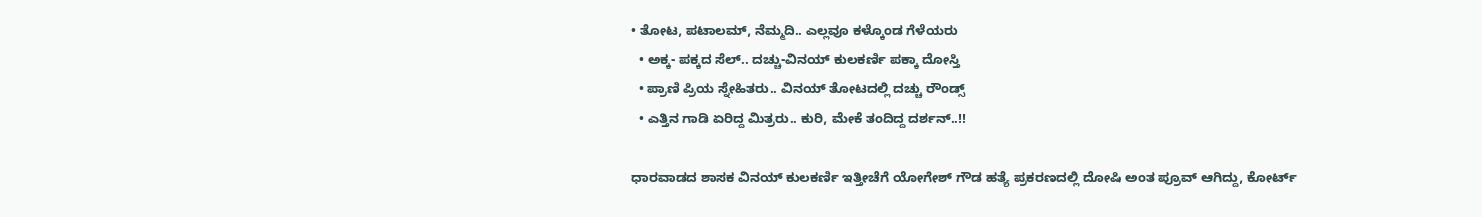• ತೋಟ, ಪಟಾಲಮ್, ನೆಮ್ಮದಿ.. ಎಲ್ಲವೂ ಕಳ್ಕೊಂಡ ಗೆಳೆಯರು
  • ಅಕ್ಕ- ಪಕ್ಕದ ಸೆಲ್‌‌.. ದಚ್ಚು-ವಿನಯ್ ಕುಲಕರ್ಣಿ ಪಕ್ಕಾ ದೋಸ್ತಿ
  • ಪ್ರಾಣಿ ಪ್ರಿಯ ಸ್ನೇಹಿತರು.. ವಿನಯ್ ತೋಟದಲ್ಲಿ ದಚ್ಚು ರೌಂಡ್ಸ್
  • ಎತ್ತಿನ ಗಾಡಿ ಏರಿದ್ದ ಮಿತ್ರರು.. ಕುರಿ, ಮೇಕೆ ತಂದಿದ್ದ ದರ್ಶನ್..!!

ಧಾರವಾಡದ ಶಾಸಕ ವಿನಯ್ ಕುಲಕರ್ಣಿ ಇತ್ತೀಚೆಗೆ ಯೋಗೇಶ್ ಗೌಡ ಹತ್ಯೆ ಪ್ರಕರಣದಲ್ಲಿ ದೋಷಿ ಅಂತ ಪ್ರೂವ್ ಆಗಿದ್ದು, ಕೋರ್ಟ್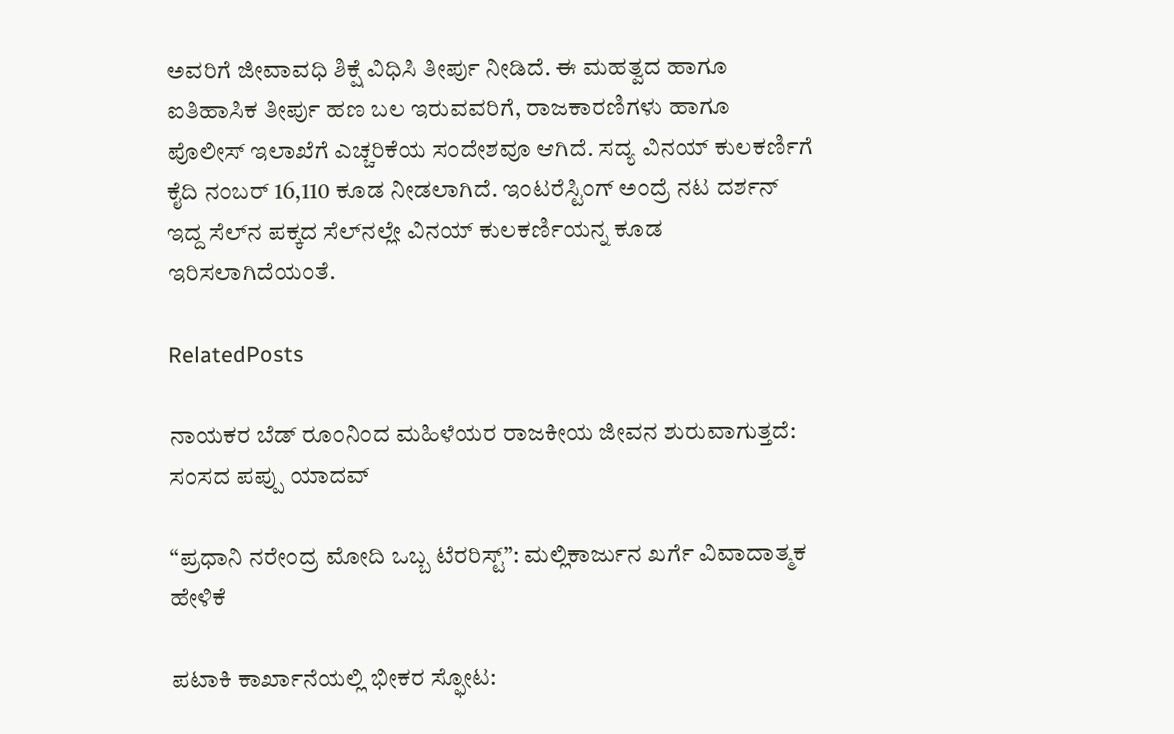ಅವರಿಗೆ ಜೀವಾವಧಿ ಶಿಕ್ಷೆ ವಿಧಿಸಿ ತೀರ್ಪು ನೀಡಿದೆ. ಈ ಮಹತ್ವದ ಹಾಗೂ ಐತಿಹಾಸಿಕ ತೀರ್ಪು ಹಣ ಬಲ ಇರುವವರಿಗೆ, ರಾಜಕಾರಣಿಗಳು ಹಾಗೂ ಪೊಲೀಸ್ ಇಲಾಖೆಗೆ ಎಚ್ಚರಿಕೆಯ ಸಂದೇಶವೂ ಆಗಿದೆ. ಸದ್ಯ ವಿನಯ್ ಕುಲಕರ್ಣಿಗೆ ಕೈದಿ ನಂಬರ್ 16,110 ಕೂಡ ನೀಡಲಾಗಿದೆ. ಇಂಟರೆಸ್ಟಿಂಗ್ ಅಂದ್ರೆ ನಟ ದರ್ಶನ್ ಇದ್ದ ಸೆಲ್‌‌ನ ಪಕ್ಕದ ಸೆಲ್‌‌ನಲ್ಲೇ ವಿನಯ್ ಕುಲಕರ್ಣಿಯನ್ನ ಕೂಡ ಇರಿಸಲಾಗಿದೆಯಂತೆ.

RelatedPosts

ನಾಯಕರ ಬೆಡ್ ರೂಂನಿಂದ ಮಹಿಳೆಯರ ರಾಜಕೀಯ ಜೀವನ ಶುರುವಾಗುತ್ತದೆ: ಸಂಸದ ಪಪ್ಪು ಯಾದವ್

“ಪ್ರಧಾನಿ ನರೇಂದ್ರ ಮೋದಿ ಒಬ್ಬ ಟೆರರಿಸ್ಟ್”: ಮಲ್ಲಿಕಾರ್ಜುನ ಖರ್ಗೆ ವಿವಾದಾತ್ಮಕ ಹೇಳಿಕೆ

ಪಟಾಕಿ ಕಾರ್ಖಾನೆಯಲ್ಲಿ ಭೀಕರ ಸ್ಫೋಟ: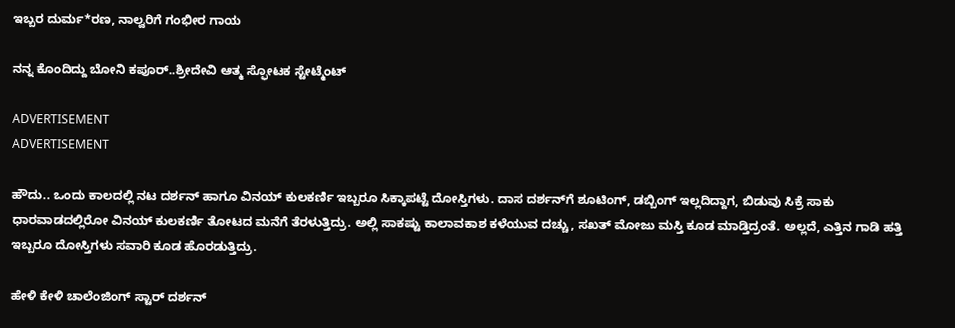ಇಬ್ಬರ ದುರ್ಮ*ರಣ, ನಾಲ್ವರಿಗೆ ಗಂಭೀರ ಗಾಯ

ನನ್ನ ಕೊಂದಿದ್ದು ಬೋನಿ ಕಪೂರ್..ಶ್ರೀದೇವಿ ಆತ್ಮ ಸ್ಫೋಟಕ ಸ್ಟೇಟ್ಮೆಂಟ್

ADVERTISEMENT
ADVERTISEMENT

ಹೌದು.. ಒಂದು ಕಾಲದಲ್ಲಿ ನಟ ದರ್ಶನ್ ಹಾಗೂ ವಿನಯ್ ಕುಲಕರ್ಣಿ ಇಬ್ಬರೂ ಸಿಕ್ಕಾಪಟ್ಟೆ ದೋಸ್ತಿಗಳು. ದಾಸ ದರ್ಶನ್‌ಗೆ ಶೂಟಿಂಗ್, ಡಬ್ಬಿಂಗ್ ಇಲ್ಲದಿದ್ದಾಗ, ಬಿಡುವು ಸಿಕ್ರೆ ಸಾಕು ಧಾರವಾಡದಲ್ಲಿರೋ ವಿನಯ್ ಕುಲಕರ್ಣಿ ತೋಟದ ಮನೆಗೆ ತೆರಳುತ್ತಿದ್ರು. ಅಲ್ಲಿ ಸಾಕಷ್ಟು ಕಾಲಾವಕಾಶ ಕಳೆಯುವ ದಚ್ಚು, ಸಖತ್ ಮೋಜು ಮಸ್ತಿ ಕೂಡ ಮಾಡ್ತಿದ್ರಂತೆ. ಅಲ್ಲದೆ, ಎತ್ತಿನ ಗಾಡಿ ಹತ್ತಿ ಇಬ್ಬರೂ ದೋಸ್ತಿಗಳು ಸವಾರಿ ಕೂಡ ಹೊರಡುತ್ತಿದ್ರು.

ಹೇಳಿ ಕೇಳಿ ಚಾಲೆಂಜಿಂಗ್ ಸ್ಟಾರ್ ದರ್ಶನ್‌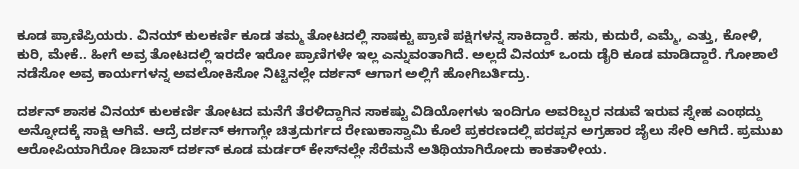ಕೂಡ ಪ್ರಾಣಿಪ್ರಿಯರು. ವಿನಯ್ ಕುಲಕರ್ಣಿ ಕೂಡ ತಮ್ಮ ತೋಟದಲ್ಲಿ ಸಾಷಕ್ಟು ಪ್ರಾಣಿ ಪಕ್ಷಿಗಳನ್ನ ಸಾಕಿದ್ದಾರೆ. ಹಸು, ಕುದುರೆ, ಎಮ್ಮೆ, ಎತ್ತು, ಕೋಳಿ, ಕುರಿ, ಮೇಕೆ.. ಹೀಗೆ ಅವ್ರ ತೋಟದಲ್ಲಿ ಇರದೇ ಇರೋ ಪ್ರಾಣಿಗಳೇ ಇಲ್ಲ ಎನ್ನುವಂತಾಗಿದೆ. ಅಲ್ಲದೆ ವಿನಯ್ ಒಂದು ಡೈರಿ ಕೂಡ ಮಾಡಿದ್ದಾರೆ. ಗೋಶಾಲೆ ನಡೆಸೋ ಅವ್ರ ಕಾರ್ಯಗಳನ್ನ ಅವಲೋಕಿಸೋ ನಿಟ್ಟಿನಲ್ಲೇ ದರ್ಶನ್ ಆಗಾಗ ಅಲ್ಲಿಗೆ ಹೋಗಿಬರ್ತಿದ್ರು.

ದರ್ಶನ್ ಶಾಸಕ ವಿನಯ್ ಕುಲಕರ್ಣಿ ತೋಟದ ಮನೆಗೆ ತೆರಳಿದ್ದಾಗಿನ ಸಾಕಷ್ಟು ವಿಡಿಯೋಗಳು ಇಂದಿಗೂ ಅವರಿಬ್ಬರ ನಡುವೆ ಇರುವ ಸ್ನೇಹ ಎಂಥದ್ದು ಅನ್ನೋದಕ್ಕೆ ಸಾಕ್ಷಿ ಆಗಿವೆ. ಆದ್ರೆ ದರ್ಶನ್ ಈಗಾಗ್ಲೇ ಚಿತ್ರದುರ್ಗದ ರೇಣುಕಾಸ್ವಾಮಿ ಕೊಲೆ ಪ್ರಕರಣದಲ್ಲಿ ಪರಪ್ಪನ ಅಗ್ರಹಾರ ಜೈಲು ಸೇರಿ ಆಗಿದೆ. ಪ್ರಮುಖ ಆರೋಪಿಯಾಗಿರೋ ಡಿಬಾಸ್ ದರ್ಶನ್ ಕೂಡ ಮರ್ಡರ್ ಕೇಸ್‌‌ನಲ್ಲೇ ಸೆರೆಮನೆ ಅತಿಥಿಯಾಗಿರೋದು ಕಾಕತಾಳೀಯ.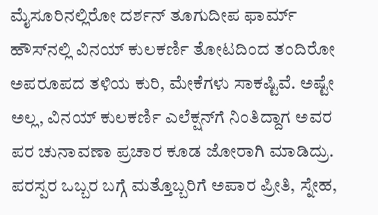ಮೈಸೂರಿನಲ್ಲಿರೋ ದರ್ಶನ್ ತೂಗುದೀಪ ಫಾರ್ಮ್ ಹೌಸ್‌‌ನಲ್ಲಿ ವಿನಯ್ ಕುಲಕರ್ಣಿ ತೋಟದಿಂದ ತಂದಿರೋ ಅಪರೂಪದ ತಳಿಯ ಕುರಿ, ಮೇಕೆಗಳು ಸಾಕಷ್ಟಿವೆ. ಅಷ್ಟೇ ಅಲ್ಲ, ವಿನಯ್ ಕುಲಕರ್ಣಿ ಎಲೆಕ್ಷನ್‌ಗೆ ನಿಂತಿದ್ದಾಗ ಅವರ ಪರ ಚುನಾವಣಾ ಪ್ರಚಾರ ಕೂಡ ಜೋರಾಗಿ ಮಾಡಿದ್ರು. ಪರಸ್ಪರ ಒಬ್ಬರ ಬಗ್ಗೆ ಮತ್ತೊಬ್ಬರಿಗೆ ಅಪಾರ ಪ್ರೀತಿ, ಸ್ನೇಹ,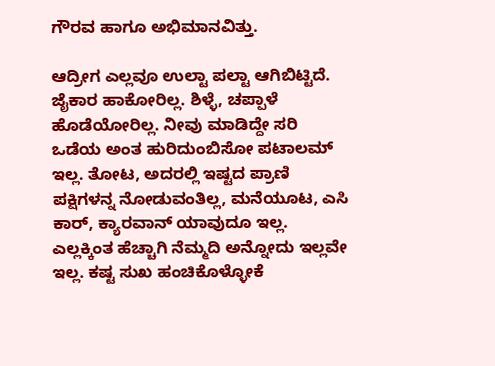ಗೌರವ ಹಾಗೂ ಅಭಿಮಾನವಿತ್ತು.

ಆದ್ರೀಗ ಎಲ್ಲವೂ ಉಲ್ಟಾ ಪಲ್ಟಾ ಆಗಿಬಿಟ್ಟಿದೆ. ಜೈಕಾರ ಹಾಕೋರಿಲ್ಲ. ಶಿಳ್ಳೆ, ಚಪ್ಪಾಳೆ ಹೊಡೆಯೋರಿಲ್ಲ. ನೀವು ಮಾಡಿದ್ದೇ ಸರಿ ಒಡೆಯ ಅಂತ ಹುರಿದುಂಬಿಸೋ ಪಟಾಲಮ್ ಇಲ್ಲ. ತೋಟ, ಅದರಲ್ಲಿ ಇಷ್ಟದ ಪ್ರಾಣಿ ಪಕ್ಷಿಗಳನ್ನ ನೋಡುವಂತಿಲ್ಲ, ಮನೆಯೂಟ, ಎಸಿ ಕಾರ್, ಕ್ಯಾರವಾನ್ ಯಾವುದೂ ಇಲ್ಲ. ಎಲ್ಲಕ್ಕಿಂತ ಹೆಚ್ಚಾಗಿ ನೆಮ್ಮದಿ ಅನ್ನೋದು ಇಲ್ಲವೇ ಇಲ್ಲ. ಕಷ್ಟ ಸುಖ ಹಂಚಿಕೊಳ್ಳೋಕೆ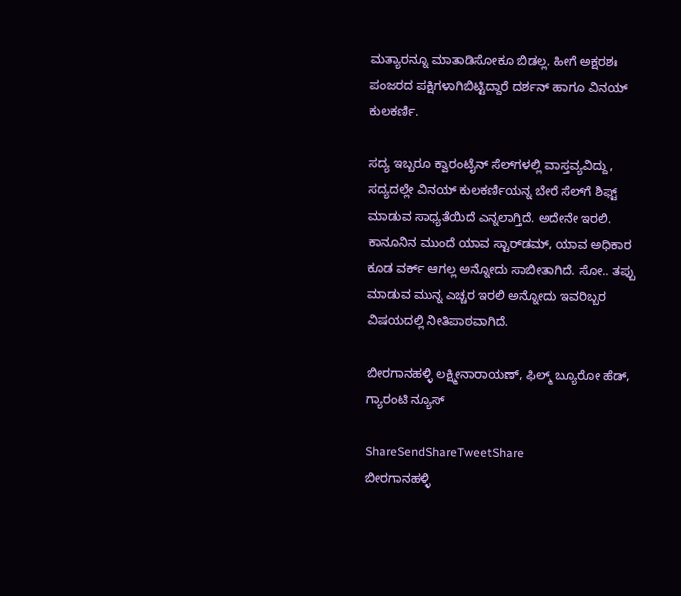ಮತ್ಯಾರನ್ನೂ ಮಾತಾಡಿಸೋಕೂ ಬಿಡಲ್ಲ. ಹೀಗೆ ಅಕ್ಷರಶಃ ಪಂಜರದ ಪಕ್ಷಿಗಳಾಗಿಬಿಟ್ಟಿದ್ದಾರೆ ದರ್ಶನ್ ಹಾಗೂ ವಿನಯ್ ಕುಲಕರ್ಣಿ.

ಸದ್ಯ ಇಬ್ಬರೂ ಕ್ವಾರಂಟೈನ್ ಸೆಲ್‌‌ಗಳಲ್ಲಿ ವಾಸ್ತವ್ಯವಿದ್ದು, ಸದ್ಯದಲ್ಲೇ ವಿನಯ್ ಕುಲಕರ್ಣಿಯನ್ನ ಬೇರೆ ಸೆಲ್‌ಗೆ ಶಿಫ್ಟ್ ಮಾಡುವ ಸಾಧ್ಯತೆಯಿದೆ ಎನ್ನಲಾಗ್ತಿದೆ. ಅದೇನೇ ಇರಲಿ. ಕಾನೂನಿನ ಮುಂದೆ ಯಾವ ಸ್ಟಾರ್‌ಡಮ್, ಯಾವ ಅಧಿಕಾರ ಕೂಡ ವರ್ಕ್ ಆಗಲ್ಲ ಅನ್ನೋದು ಸಾಬೀತಾಗಿದೆ. ಸೋ.. ತಪ್ಪು ಮಾಡುವ ಮುನ್ನ ಎಚ್ಚರ ಇರಲಿ ಅನ್ನೋದು ಇವರಿಬ್ಬರ ವಿಷಯದಲ್ಲಿ ನೀತಿಪಾಠವಾಗಿದೆ.

ಬೀರಗಾನಹಳ್ಳಿ ಲಕ್ಷ್ಮೀನಾರಾಯಣ್, ಫಿಲ್ಮ್ ಬ್ಯೂರೋ ಹೆಡ್, ಗ್ಯಾರಂಟಿ ನ್ಯೂಸ್

ShareSendShareTweetShare
ಬೀರಗಾನಹಳ್ಳಿ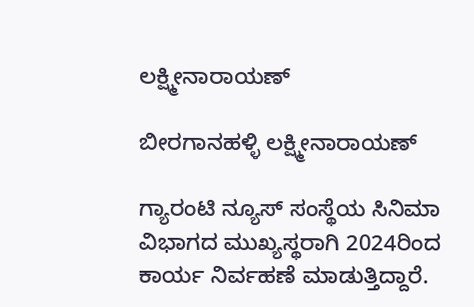ಲಕ್ಷ್ಮೀನಾರಾಯಣ್

ಬೀರಗಾನಹಳ್ಳಿ ಲಕ್ಷ್ಮೀನಾರಾಯಣ್

ಗ್ಯಾರಂಟಿ ನ್ಯೂಸ್ ಸಂಸ್ಥೆಯ ಸಿನಿಮಾ ವಿಭಾಗದ ಮುಖ್ಯಸ್ಥರಾಗಿ 2024ರಿಂದ ಕಾರ್ಯ ನಿರ್ವಹಣೆ ಮಾಡುತ್ತಿದ್ದಾರೆ.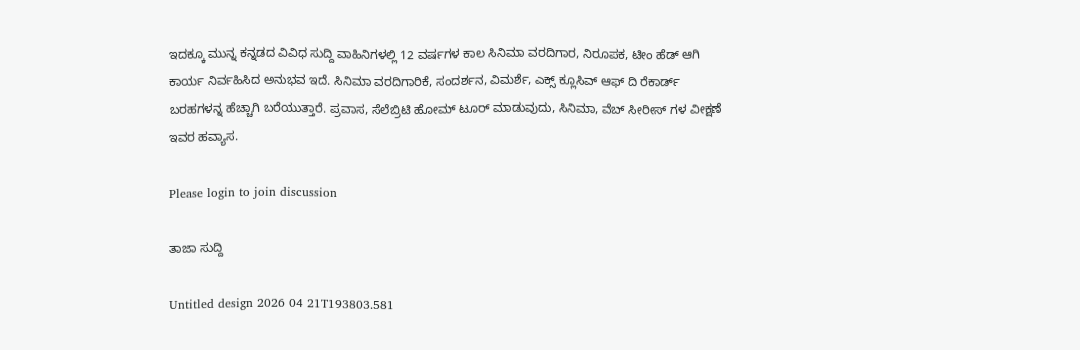ಇದಕ್ಕೂ ಮುನ್ನ ಕನ್ನಡದ ವಿವಿಧ ಸುದ್ದಿ ವಾಹಿನಿಗಳಲ್ಲಿ 12 ವರ್ಷಗಳ ಕಾಲ ಸಿನಿಮಾ ವರದಿಗಾರ, ನಿರೂಪಕ, ಟೀಂ ಹೆಡ್ ಆಗಿ ಕಾರ್ಯ ನಿರ್ವಹಿಸಿದ ಅನುಭವ ಇದೆ. ಸಿನಿಮಾ ವರದಿಗಾರಿಕೆ, ಸಂದರ್ಶನ, ವಿಮರ್ಶೆ, ಎಕ್ಸ್ ಕ್ಲೂಸಿವ್ ಆಫ್ ದಿ ರೆಕಾರ್ಡ್ ಬರಹಗಳನ್ನ ಹೆಚ್ಚಾಗಿ ಬರೆಯುತ್ತಾರೆ. ಪ್ರವಾಸ, ಸೆಲೆಬ್ರಿಟಿ ಹೋಮ್ ಟೂರ್ ಮಾಡುವುದು, ಸಿನಿಮಾ, ವೆಬ್ ಸೀರೀಸ್ ಗಳ ವೀಕ್ಷಣೆ ಇವರ ಹವ್ಯಾಸ.

Please login to join discussion

ತಾಜಾ ಸುದ್ದಿ

Untitled design 2026 04 21T193803.581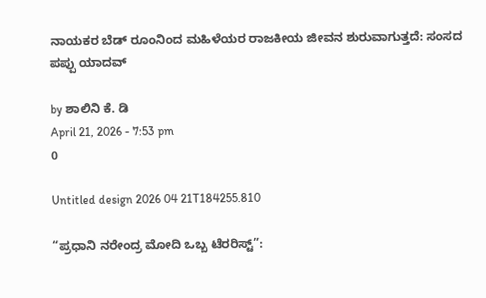ನಾಯಕರ ಬೆಡ್ ರೂಂನಿಂದ ಮಹಿಳೆಯರ ರಾಜಕೀಯ ಜೀವನ ಶುರುವಾಗುತ್ತದೆ: ಸಂಸದ ಪಪ್ಪು ಯಾದವ್

by ಶಾಲಿನಿ ಕೆ. ಡಿ
April 21, 2026 - 7:53 pm
0

Untitled design 2026 04 21T184255.810

“ಪ್ರಧಾನಿ ನರೇಂದ್ರ ಮೋದಿ ಒಬ್ಬ ಟೆರರಿಸ್ಟ್”: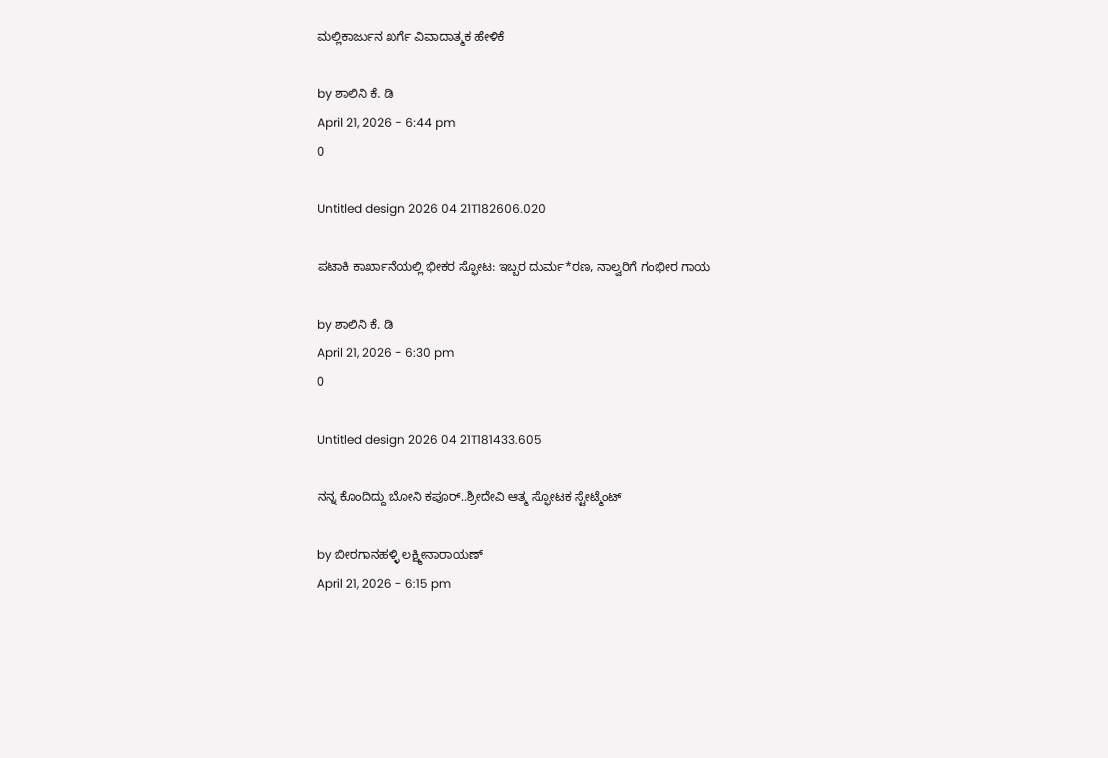ಮಲ್ಲಿಕಾರ್ಜುನ ಖರ್ಗೆ ವಿವಾದಾತ್ಮಕ ಹೇಳಿಕೆ

by ಶಾಲಿನಿ ಕೆ. ಡಿ
April 21, 2026 - 6:44 pm
0

Untitled design 2026 04 21T182606.020

ಪಟಾಕಿ ಕಾರ್ಖಾನೆಯಲ್ಲಿ ಭೀಕರ ಸ್ಫೋಟ: ಇಬ್ಬರ ದುರ್ಮ*ರಣ, ನಾಲ್ವರಿಗೆ ಗಂಭೀರ ಗಾಯ

by ಶಾಲಿನಿ ಕೆ. ಡಿ
April 21, 2026 - 6:30 pm
0

Untitled design 2026 04 21T181433.605

ನನ್ನ ಕೊಂದಿದ್ದು ಬೋನಿ ಕಪೂರ್..ಶ್ರೀದೇವಿ ಆತ್ಮ ಸ್ಫೋಟಕ ಸ್ಟೇಟ್ಮೆಂಟ್

by ಬೀರಗಾನಹಳ್ಳಿ ಲಕ್ಷ್ಮೀನಾರಾಯಣ್
April 21, 2026 - 6:15 pm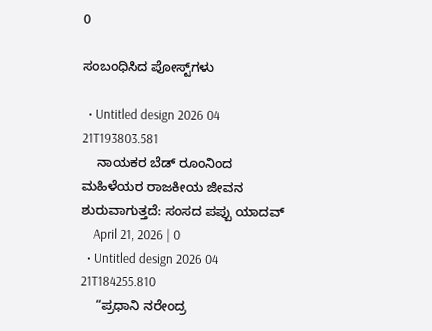0

ಸಂಬಂಧಿಸಿದ ಪೋಸ್ಟ್‌ಗಳು

  • Untitled design 2026 04 21T193803.581
    ನಾಯಕರ ಬೆಡ್ ರೂಂನಿಂದ ಮಹಿಳೆಯರ ರಾಜಕೀಯ ಜೀವನ ಶುರುವಾಗುತ್ತದೆ: ಸಂಸದ ಪಪ್ಪು ಯಾದವ್
    April 21, 2026 | 0
  • Untitled design 2026 04 21T184255.810
    “ಪ್ರಧಾನಿ ನರೇಂದ್ರ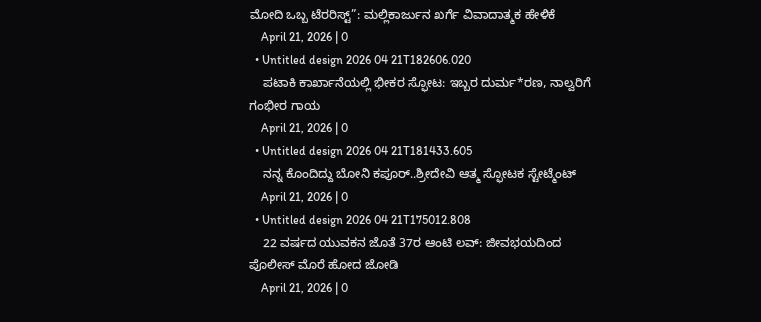ಮೋದಿ ಒಬ್ಬ ಟೆರರಿಸ್ಟ್”: ಮಲ್ಲಿಕಾರ್ಜುನ ಖರ್ಗೆ ವಿವಾದಾತ್ಮಕ ಹೇಳಿಕೆ
    April 21, 2026 | 0
  • Untitled design 2026 04 21T182606.020
    ಪಟಾಕಿ ಕಾರ್ಖಾನೆಯಲ್ಲಿ ಭೀಕರ ಸ್ಫೋಟ: ಇಬ್ಬರ ದುರ್ಮ*ರಣ, ನಾಲ್ವರಿಗೆ ಗಂಭೀರ ಗಾಯ
    April 21, 2026 | 0
  • Untitled design 2026 04 21T181433.605
    ನನ್ನ ಕೊಂದಿದ್ದು ಬೋನಿ ಕಪೂರ್..ಶ್ರೀದೇವಿ ಆತ್ಮ ಸ್ಫೋಟಕ ಸ್ಟೇಟ್ಮೆಂಟ್
    April 21, 2026 | 0
  • Untitled design 2026 04 21T175012.808
    22 ವರ್ಷದ ಯುವಕನ ಜೊತೆ 37ರ ಆಂಟಿ ಲವ್: ಜೀವಭಯದಿಂದ ಪೊಲೀಸ್ ಮೊರೆ ಹೋದ ಜೋಡಿ
    April 21, 2026 | 0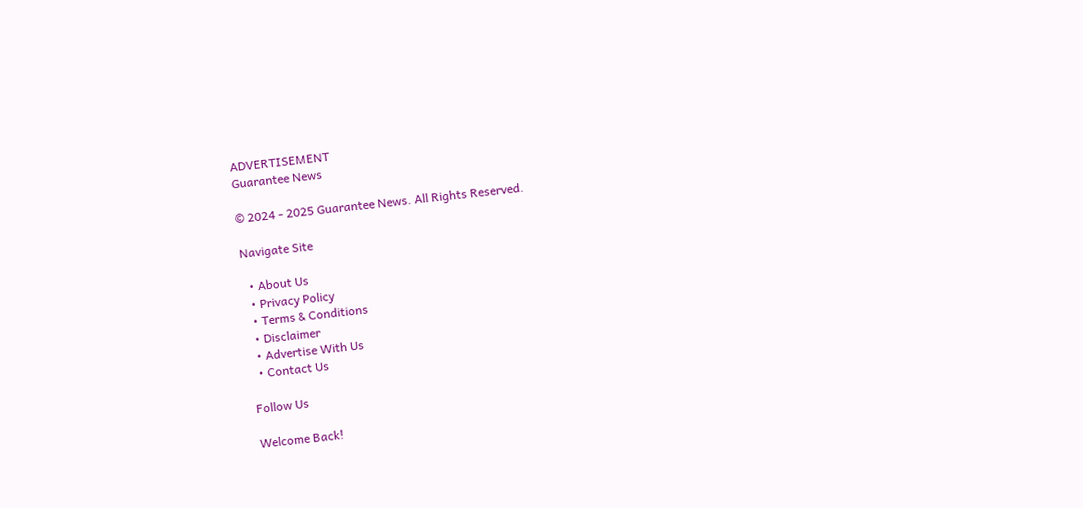ADVERTISEMENT
Guarantee News

© 2024 - 2025 Guarantee News. All Rights Reserved.

Navigate Site

  • About Us
  • Privacy Policy
  • Terms & Conditions
  • Disclaimer
  • Advertise With Us
  • Contact Us

Follow Us

Welcome Back!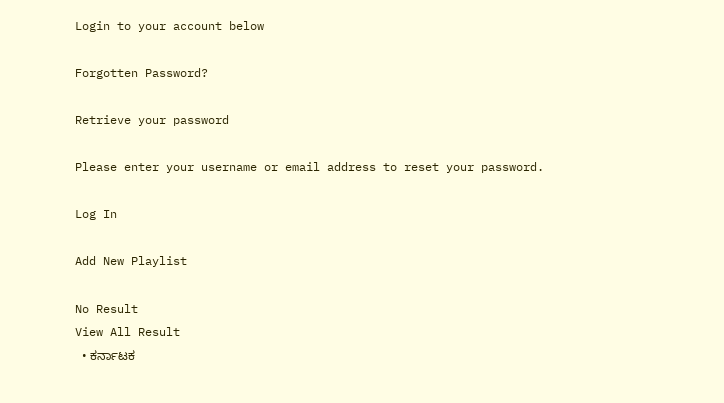Login to your account below

Forgotten Password?

Retrieve your password

Please enter your username or email address to reset your password.

Log In

Add New Playlist

No Result
View All Result
  • ಕರ್ನಾಟಕ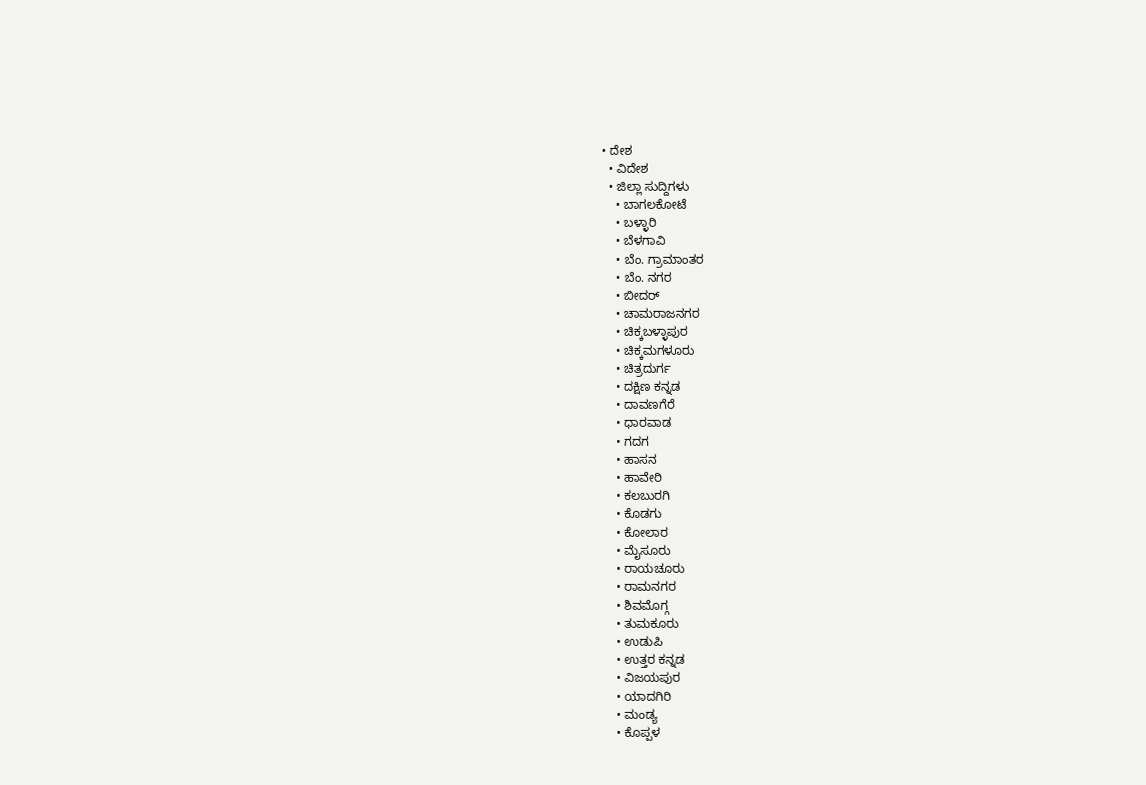• ದೇಶ
  • ವಿದೇಶ
  • ಜಿಲ್ಲಾ ಸುದ್ದಿಗಳು
    • ಬಾಗಲಕೋಟೆ
    • ಬಳ್ಳಾರಿ
    • ಬೆಳಗಾವಿ
    • ಬೆಂ. ಗ್ರಾಮಾಂತರ
    • ಬೆಂ. ನಗರ
    • ಬೀದರ್
    • ಚಾಮರಾಜನಗರ
    • ಚಿಕ್ಕಬಳ್ಳಾಪುರ
    • ಚಿಕ್ಕಮಗಳೂರು
    • ಚಿತ್ರದುರ್ಗ
    • ದಕ್ಷಿಣ ಕನ್ನಡ
    • ದಾವಣಗೆರೆ
    • ಧಾರವಾಡ
    • ಗದಗ
    • ಹಾಸನ
    • ಹಾವೇರಿ
    • ಕಲಬುರಗಿ
    • ಕೊಡಗು
    • ಕೋಲಾರ
    • ಮೈಸೂರು
    • ರಾಯಚೂರು
    • ರಾಮನಗರ
    • ಶಿವಮೊಗ್ಗ
    • ತುಮಕೂರು
    • ಉಡುಪಿ
    • ಉತ್ತರ ಕನ್ನಡ
    • ವಿಜಯಪುರ
    • ಯಾದಗಿರಿ
    • ಮಂಡ್ಯ
    • ಕೊಪ್ಪಳ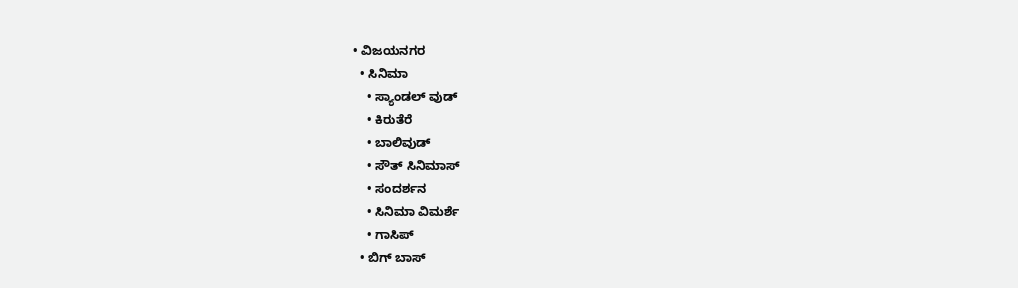• ವಿಜಯನಗರ
  • ಸಿನಿಮಾ
    • ಸ್ಯಾಂಡಲ್ ವುಡ್
    • ಕಿರುತೆರೆ
    • ಬಾಲಿವುಡ್
    • ಸೌತ್ ಸಿನಿಮಾಸ್
    • ಸಂದರ್ಶನ
    • ಸಿನಿಮಾ ವಿಮರ್ಶೆ
    • ಗಾಸಿಪ್
  • ಬಿಗ್ ಬಾಸ್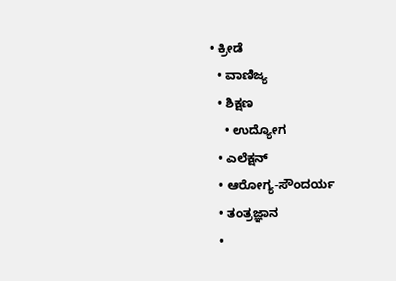• ಕ್ರೀಡೆ
  • ವಾಣಿಜ್ಯ
  • ಶಿಕ್ಷಣ
    • ಉದ್ಯೋಗ
  • ಎಲೆಕ್ಷನ್
  • ಆರೋಗ್ಯ-ಸೌಂದರ್ಯ
  • ತಂತ್ರಜ್ಞಾನ
  •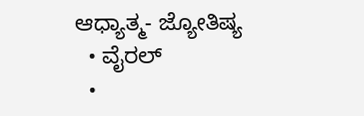ಆಧ್ಯಾತ್ಮ- ಜ್ಯೋತಿಷ್ಯ
  • ವೈರಲ್
  •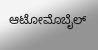ಆಟೋಮೊಬೈಲ್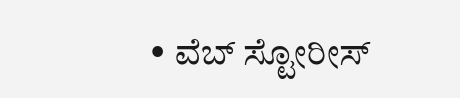• ವೆಬ್ ಸ್ಟೋರೀಸ್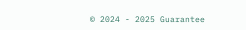© 2024 - 2025 Guarantee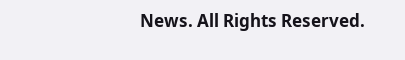News. All Rights Reserved.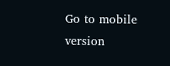Go to mobile version